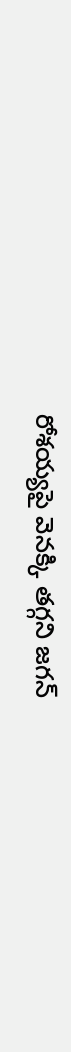రోశయ్యపై వెనక్కి తగ్గని జగన్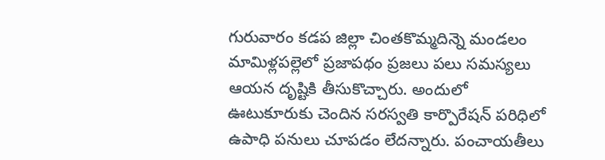గురువారం కడప జిల్లా చింతకొమ్మదిన్నె మండలం మామిళ్లపల్లెలో ప్రజాపథం ప్రజలు పలు సమస్యలు ఆయన దృష్టికి తీసుకొచ్చారు. అందులో ఊటుకూరుకు చెందిన సరస్వతి కార్పొరేషన్ పరిధిలో ఉపాధి పనులు చూపడం లేదన్నారు. పంచాయతీలు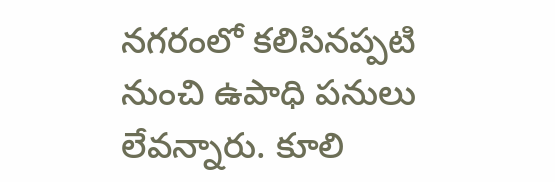నగరంలో కలిసినప్పటి నుంచి ఉపాధి పనులు లేవన్నారు. కూలి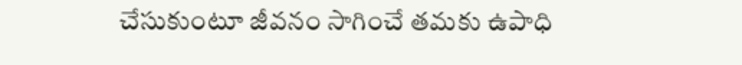చేసుకుంటూ జీవనం సాగించే తమకు ఉపాధి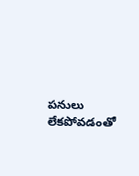పనులు లేకపోవడంతో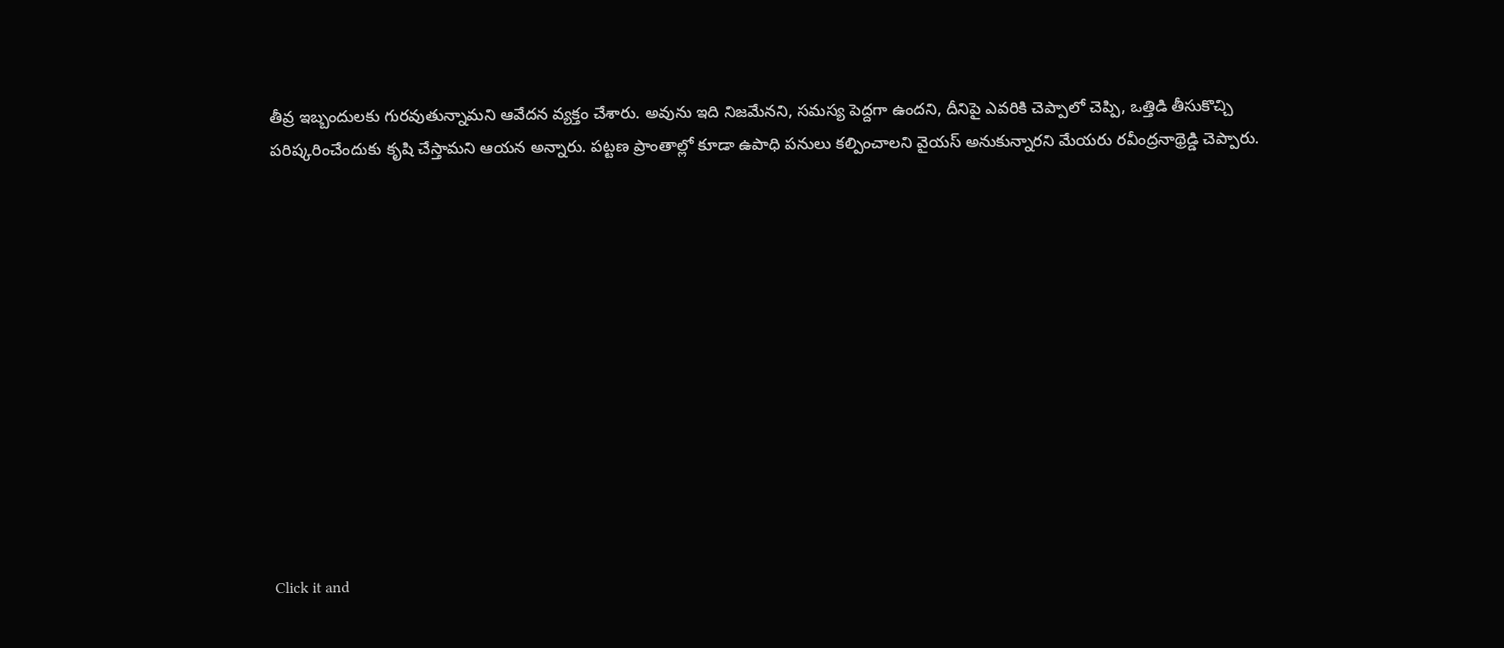తీవ్ర ఇబ్బందులకు గురవుతున్నామని ఆవేదన వ్యక్తం చేశారు. అవును ఇది నిజమేనని, సమస్య పెద్దగా ఉందని, దీనిపై ఎవరికి చెప్పాలో చెప్పి, ఒత్తిడి తీసుకొచ్చి పరిష్కరించేందుకు కృషి చేస్తామని ఆయన అన్నారు. పట్టణ ప్రాంతాల్లో కూడా ఉపాధి పనులు కల్పించాలని వైయస్ అనుకున్నారని మేయరు రవీంద్రనాథ్రెడ్డి చెప్పారు.












Click it and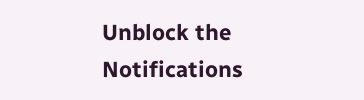Unblock the Notifications